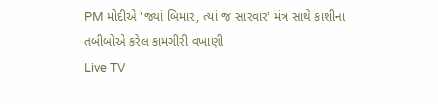PM મોદીએ 'જ્યાં બિમાર, ત્યાં જ સારવાર' મંત્ર સાથે કાશીના તબીબોએ કરેલ કામગીરી વખાણી
Live TV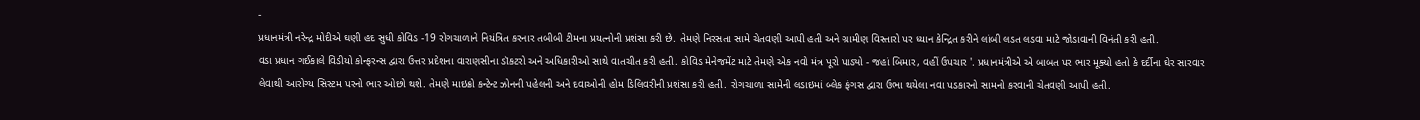-
પ્રધાનમંત્રી નરેન્દ્ર મોદીએ ઘણી હદ સુધી કોવિડ -19 રોગચાળાને નિયંત્રિત કરનાર તબીબી ટીમના પ્રયત્નોની પ્રશંસા કરી છે. તેમણે નિરસતા સામે ચેતવણી આપી હતી અને ગ્રામીણ વિસ્તારો પર ધ્યાન કેન્દ્રિત કરીને લાંબી લડત લડવા માટે જોડાવાની વિનંતી કરી હતી.
વડા પ્રધાન ગઈકાલે વિડીયો કોન્ફરન્સ દ્વારા ઉત્તર પ્રદેશના વારાણસીના ડૉકટરો અને અધિકારીઓ સાથે વાતચીત કરી હતી. કોવિડ મેનેજમેંટ માટે તેમણે એક નવો મંત્ર પૂરો પાડ્યો - જહાં બિમાર, વહીં ઉપચાર '. પ્રધાનમંત્રીએ એ બાબત પર ભાર મૂક્યો હતો કે દર્દીના ઘેર સારવાર લેવાથી આરોગ્ય સિસ્ટમ પરનો ભાર ઓછો થશે. તેમણે માઇક્રો કન્ટેન્ટ ઝોનની પહેલની અને દવાઓની હોમ ડિલિવરીની પ્રશંસા કરી હતી. રોગચાળા સામેની લડાઇમાં બ્લેક ફંગસ દ્વારા ઉભા થયેલા નવા પડકારનો સામનો કરવાની ચેતવણી આપી હતી.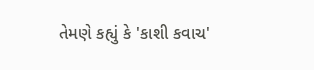તેમણે કહ્યું કે 'કાશી કવાચ'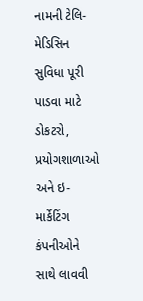નામની ટેલિ-મેડિસિન સુવિધા પૂરી પાડવા માટે ડોકટરો, પ્રયોગશાળાઓ અને ઇ-માર્કેટિંગ કંપનીઓને સાથે લાવવી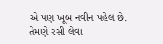એ પણ ખૂબ નવીન પહેલ છે. તેમણે રસી લેવા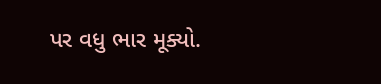પર વધુ ભાર મૂક્યો.